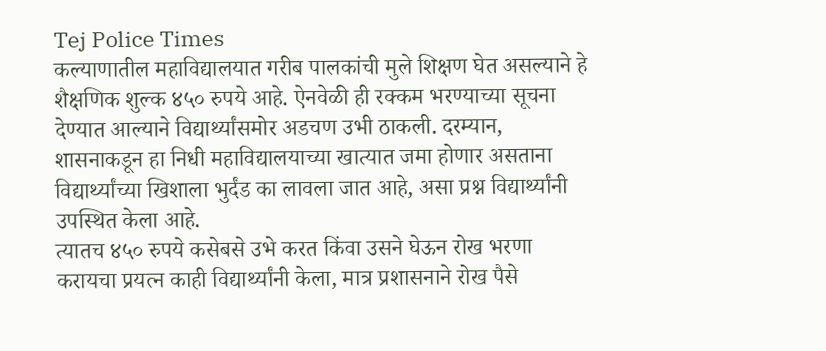Tej Police Times
कल्याणातील महाविद्यालयात गरीब पालकांची मुले शिक्षण घेत असल्याने हे शैक्षणिक शुल्क ४५० रुपये आहे. ऐनवेळी ही रक्कम भरण्याच्या सूचना देण्यात आल्याने विद्यार्थ्यांसमोर अडचण उभी ठाकली. दरम्यान, शासनाकडून हा निधी महाविद्यालयाच्या खात्यात जमा होणार असताना विद्यार्थ्यांच्या खिशाला भुर्दंड का लावला जात आहे, असा प्रश्न विद्यार्थ्यांनी उपस्थित केला आहे.
त्यातच ४५० रुपये कसेबसे उभे करत किंवा उसने घेऊन रोख भरणा करायचा प्रयत्न काही विद्यार्थ्यांनी केला, मात्र प्रशासनाने रोख पैसे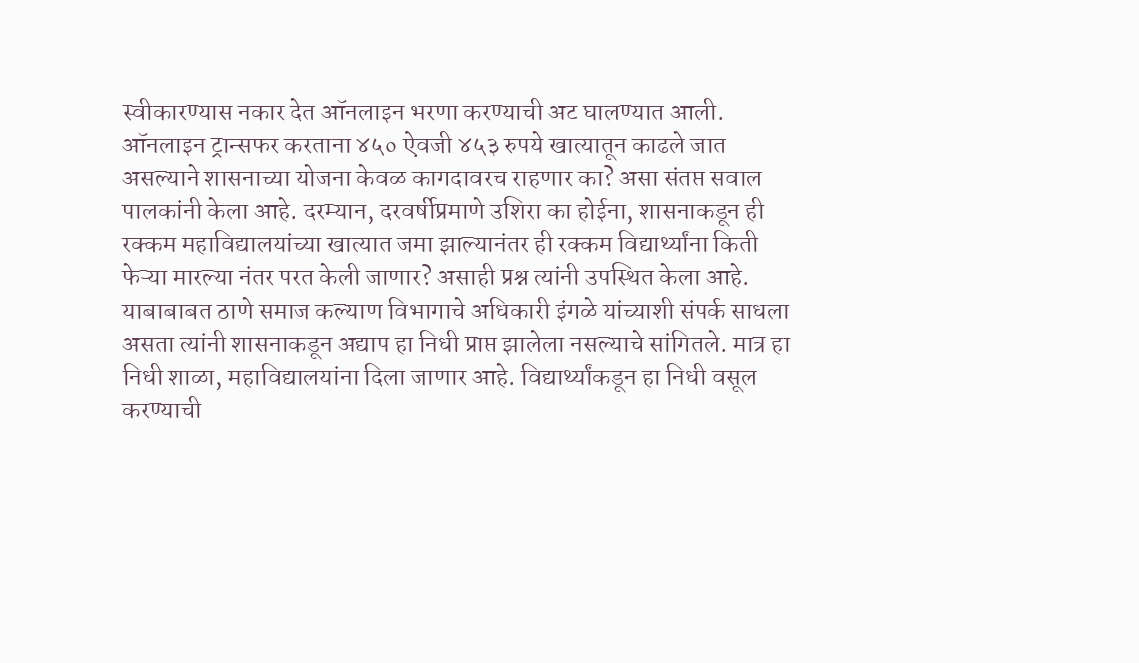स्वीकारण्यास नकार देत ऑनलाइन भरणा करण्याची अट घालण्यात आली. ऑनलाइन ट्रान्सफर करताना ४५० ऐवजी ४५३ रुपये खात्यातून काढले जात असल्याने शासनाच्या योजना केवळ कागदावरच राहणार का? असा संतप्त सवाल पालकांनी केला आहे. दरम्यान, दरवर्षीप्रमाणे उशिरा का होईना, शासनाकडून ही रक्कम महाविद्यालयांच्या खात्यात जमा झाल्यानंतर ही रक्कम विद्यार्थ्यांना किती फेऱ्या मारल्या नंतर परत केली जाणार? असाही प्रश्न त्यांनी उपस्थित केला आहे.
याबाबाबत ठाणे समाज कल्याण विभागाचे अधिकारी इंगळे यांच्याशी संपर्क साधला असता त्यांनी शासनाकडून अद्याप हा निधी प्राप्त झालेला नसल्याचे सांगितले. मात्र हा निधी शाळा, महाविद्यालयांना दिला जाणार आहे. विद्यार्थ्यांकडून हा निधी वसूल करण्याची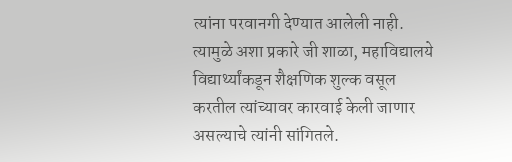त्यांना परवानगी देण्यात आलेली नाही. त्यामुळे अशा प्रकारे जी शाळा, महाविद्यालये विद्यार्थ्यांकडून शैक्षणिक शुल्क वसूल करतील त्यांच्यावर कारवाई केली जाणार असल्याचे त्यांनी सांगितले.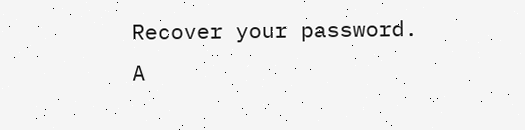Recover your password.
A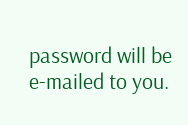password will be e-mailed to you.